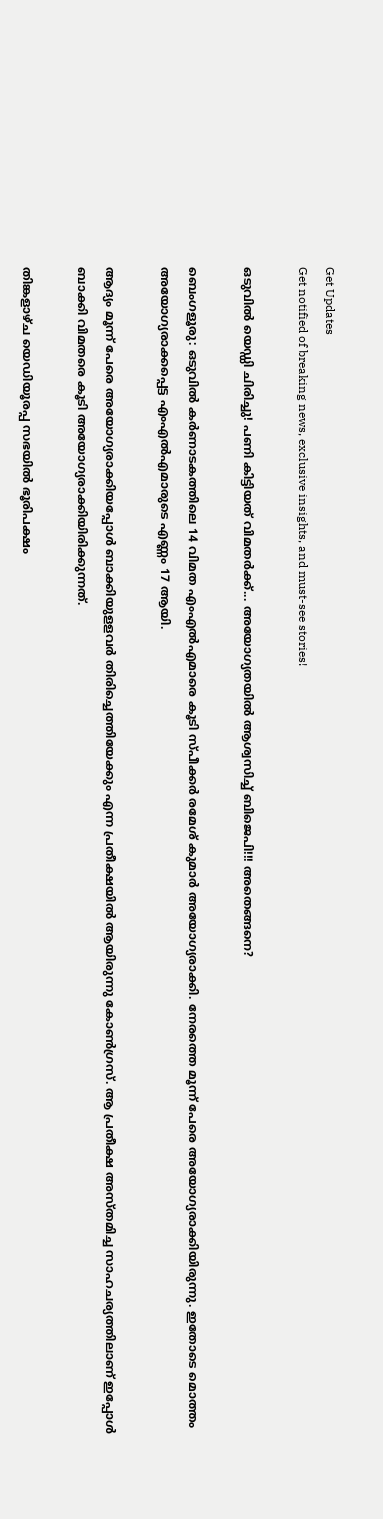Get Updates
Get notified of breaking news, exclusive insights, and must-see stories!

ഒടുവില്‍ യെഡ്ഡി ചിരിച്ചു! പണി കിട്ടിയത് വിമതര്‍ക്ക്... അയോഗ്യതയില്‍ ആശ്വസിച്ച് ബിജെപി!!! അതെങ്ങനെ?

ബെംഗളൂരു: ഒടുവില്‍ കര്‍ണാടകത്തിലെ 14 വിമത എംഎല്‍എമാരെ കൂടി സ്പീക്കര്‍ രമേശ് കുമാര്‍ അയോഗ്യരാക്കി. നേരത്തെ മൂന്ന് പേരെ അയോഗ്യരാക്കിയിരുന്നു. ഇതോടെ മൊത്തം അയോഗ്യരാക്കപ്പെട്ട എംഎല്‍എമാരുടെ എണ്ണം 17 ആയി.

ആദ്യം മൂന്ന് പേരെ അയോഗ്യരാക്കിയപ്പോള്‍ ബാക്കിയുളളവര്‍ തിരിച്ചെത്തിയേക്കും എന്ന പ്രതീക്ഷയില്‍ ആയിരുന്നു കോണ്‍ഗ്രസ്. ആ പ്രതീക്ഷ അസ്തമിച്ച സാഹചര്യത്തിലാണ് ഇപ്പോള്‍ ബാക്കി വിമതരെ കൂടി അയോഗ്യരാക്കിയിരിക്കുന്നത്.

തിങ്കളാഴ്ച യെഡിയൂരപ്പ സഭയില്‍ ഭൂരിപക്ഷം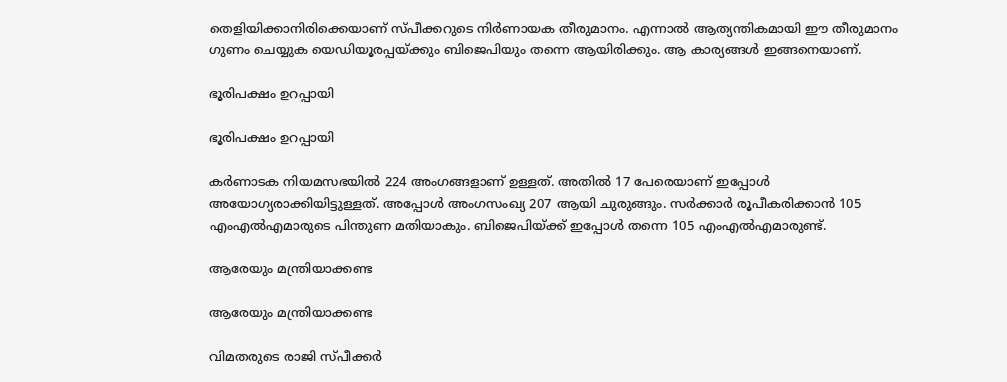തെളിയിക്കാനിരിക്കെയാണ് സ്പീക്കറുടെ നിര്‍ണായക തീരുമാനം. എന്നാല്‍ ആത്യന്തികമായി ഈ തീരുമാനം ഗുണം ചെയ്യുക യെഡിയൂരപ്പയ്ക്കും ബിജെപിയും തന്നെ ആയിരിക്കും. ആ കാര്യങ്ങള്‍ ഇങ്ങനെയാണ്.

ഭൂരിപക്ഷം ഉറപ്പായി

ഭൂരിപക്ഷം ഉറപ്പായി

കര്‍ണാടക നിയമസഭയില്‍ 224 അംഗങ്ങളാണ് ഉള്ളത്. അതില്‍ 17 പേരെയാണ് ഇപ്പോള്‍ അയോഗ്യരാക്കിയിട്ടുള്ളത്. അപ്പോള്‍ അംഗസംഖ്യ 207 ആയി ചുരുങ്ങും. സര്‍ക്കാര്‍ രൂപീകരിക്കാന്‍ 105 എംഎല്‍എമാരുടെ പിന്തുണ മതിയാകും. ബിജെപിയ്ക്ക് ഇപ്പോള്‍ തന്നെ 105 എംഎല്‍എമാരുണ്ട്.

ആരേയും മന്ത്രിയാക്കണ്ട

ആരേയും മന്ത്രിയാക്കണ്ട

വിമതരുടെ രാജി സ്പീക്കര്‍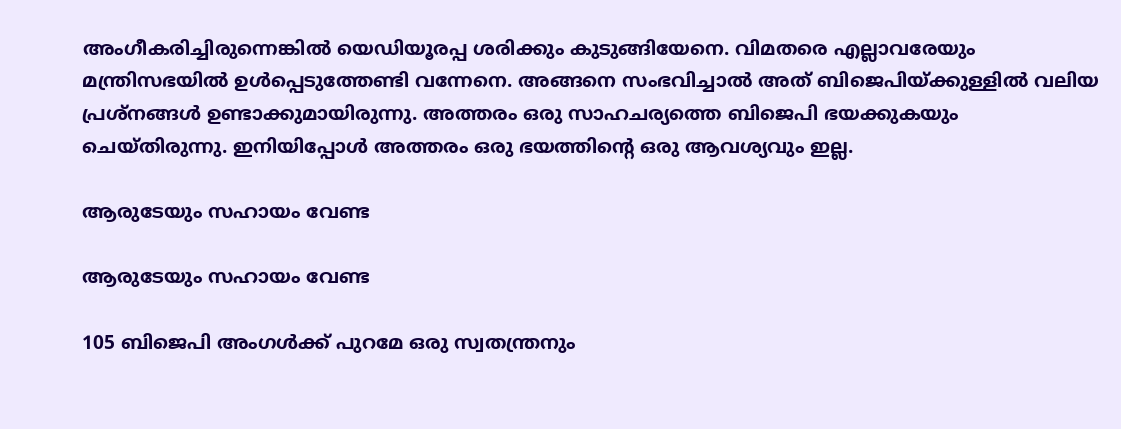അംഗീകരിച്ചിരുന്നെങ്കില്‍ യെഡിയൂരപ്പ ശരിക്കും കുടുങ്ങിയേനെ. വിമതരെ എല്ലാവരേയും മന്ത്രിസഭയില്‍ ഉള്‍പ്പെടുത്തേണ്ടി വന്നേനെ. അങ്ങനെ സംഭവിച്ചാല്‍ അത് ബിജെപിയ്ക്കുള്ളില്‍ വലിയ പ്രശ്‌നങ്ങള്‍ ഉണ്ടാക്കുമായിരുന്നു. അത്തരം ഒരു സാഹചര്യത്തെ ബിജെപി ഭയക്കുകയും ചെയ്തിരുന്നു. ഇനിയിപ്പോള്‍ അത്തരം ഒരു ഭയത്തിന്റെ ഒരു ആവശ്യവും ഇല്ല.

ആരുടേയും സഹായം വേണ്ട

ആരുടേയും സഹായം വേണ്ട

105 ബിജെപി അംഗള്‍ക്ക് പുറമേ ഒരു സ്വതന്ത്രനും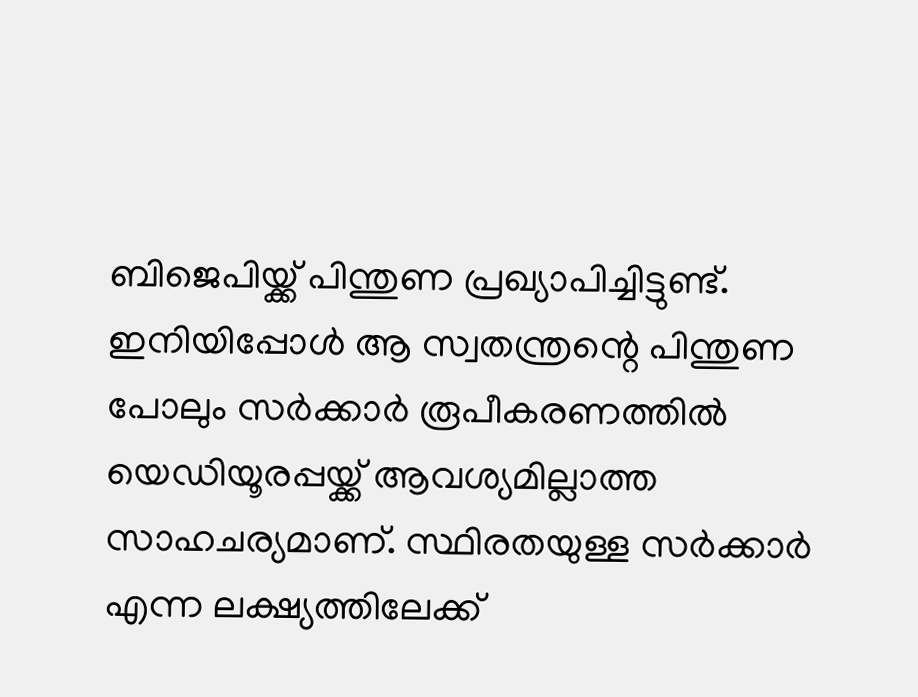ബിജെപിയ്ക്ക് പിന്തുണ പ്രഖ്യാപിച്ചിട്ടുണ്ട്. ഇനിയിപ്പോള്‍ ആ സ്വതന്ത്രന്റെ പിന്തുണ പോലും സര്‍ക്കാര്‍ രൂപീകരണത്തില്‍ യെഡിയൂരപ്പയ്ക്ക് ആവശ്യമില്ലാത്ത സാഹചര്യമാണ്. സ്ഥിരതയുള്ള സര്‍ക്കാര്‍ എന്ന ലക്ഷ്യത്തിലേക്ക്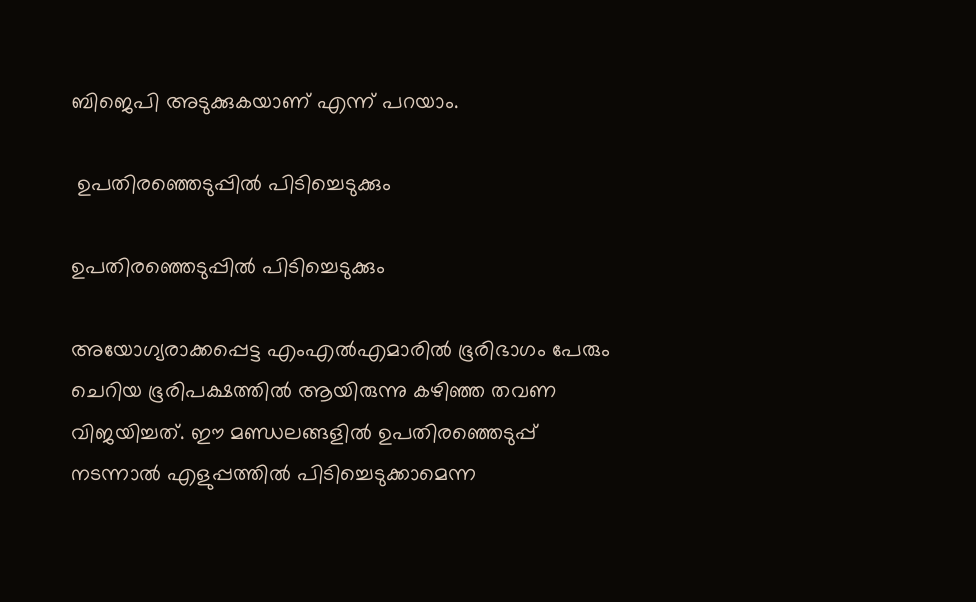ബിജെപി അടുക്കുകയാണ് എന്ന് പറയാം.

 ഉപതിരഞ്ഞെടുപ്പില്‍ പിടിച്ചെടുക്കും

ഉപതിരഞ്ഞെടുപ്പില്‍ പിടിച്ചെടുക്കും

അയോഗ്യരാക്കപ്പെട്ട എംഎല്‍എമാരില്‍ ഭൂരിഭാഗം പേരും ചെറിയ ഭൂരിപക്ഷത്തില്‍ ആയിരുന്നു കഴിഞ്ഞ തവണ വിജയിച്ചത്. ഈ മണ്ഡലങ്ങളില്‍ ഉപതിരഞ്ഞെടുപ്പ് നടന്നാല്‍ എളുപ്പത്തില്‍ പിടിച്ചെടുക്കാമെന്ന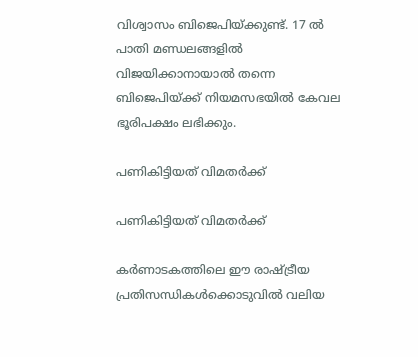വിശ്വാസം ബിജെപിയ്ക്കുണ്ട്. 17 ല്‍ പാതി മണ്ഡലങ്ങളില്‍ വിജയിക്കാനായാല്‍ തന്നെ ബിജെപിയ്ക്ക് നിയമസഭയില്‍ കേവല ഭൂരിപക്ഷം ലഭിക്കും.

പണികിട്ടിയത് വിമതര്‍ക്ക്

പണികിട്ടിയത് വിമതര്‍ക്ക്

കര്‍ണാടകത്തിലെ ഈ രാഷ്ട്രീയ പ്രതിസന്ധികള്‍ക്കൊടുവില്‍ വലിയ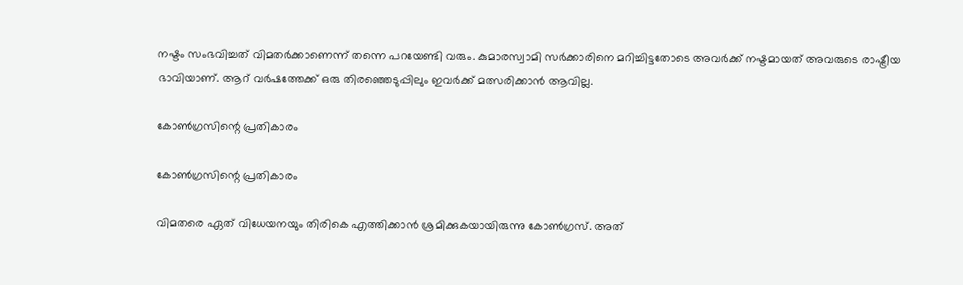നഷ്ടം സംഭവിച്ചത് വിമതര്‍ക്കാണെന്ന് തന്നെ പറയേണ്ടി വരും. കുമാരസ്വാമി സര്‍ക്കാരിനെ മറിച്ചിട്ടതോടെ അവര്‍ക്ക് നഷ്ടമായത് അവരുടെ രാഷ്ട്രീയ ഭാവിയാണ്. ആറ് വര്‍ഷത്തേക്ക് ഒരു തിരഞ്ഞെടുപ്പിലും ഇവര്‍ക്ക് മത്സരിക്കാന്‍ ആവില്ല.

കോണ്‍ഗ്രസിന്റെ പ്രതികാരം

കോണ്‍ഗ്രസിന്റെ പ്രതികാരം

വിമതരെ ഏത് വിധേയനയും തിരികെ എത്തിക്കാന്‍ ശ്രമിക്കുകയായിരുന്നു കോണ്‍ഗ്രസ്. അത്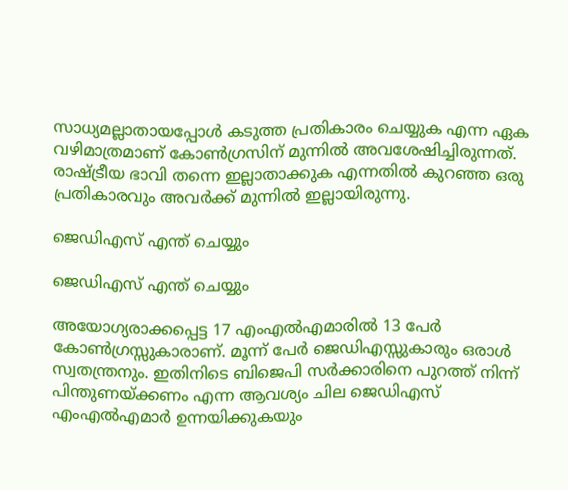സാധ്യമല്ലാതായപ്പോള്‍ കടുത്ത പ്രതികാരം ചെയ്യുക എന്ന ഏക വഴിമാത്രമാണ് കോണ്‍ഗ്രസിന് മുന്നില്‍ അവശേഷിച്ചിരുന്നത്. രാഷ്ട്രീയ ഭാവി തന്നെ ഇല്ലാതാക്കുക എന്നതില്‍ കുറഞ്ഞ ഒരു പ്രതികാരവും അവര്‍ക്ക് മുന്നില്‍ ഇല്ലായിരുന്നു.

ജെഡിഎസ് എന്ത് ചെയ്യും

ജെഡിഎസ് എന്ത് ചെയ്യും

അയോഗ്യരാക്കപ്പെട്ട 17 എംഎല്‍എമാരില്‍ 13 പേര്‍ കോണ്‍ഗ്രസ്സുകാരാണ്. മൂന്ന് പേര്‍ ജെഡിഎസ്സുകാരും ഒരാള്‍ സ്വതന്ത്രനും. ഇതിനിടെ ബിജെപി സര്‍ക്കാരിനെ പുറത്ത് നിന്ന് പിന്തുണയ്ക്കണം എന്ന ആവശ്യം ചില ജെഡിഎസ് എംഎല്‍എമാര്‍ ഉന്നയിക്കുകയും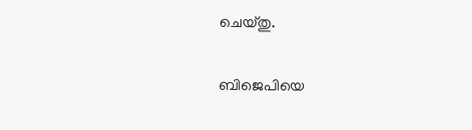ചെയ്തു.

ബിജെപിയെ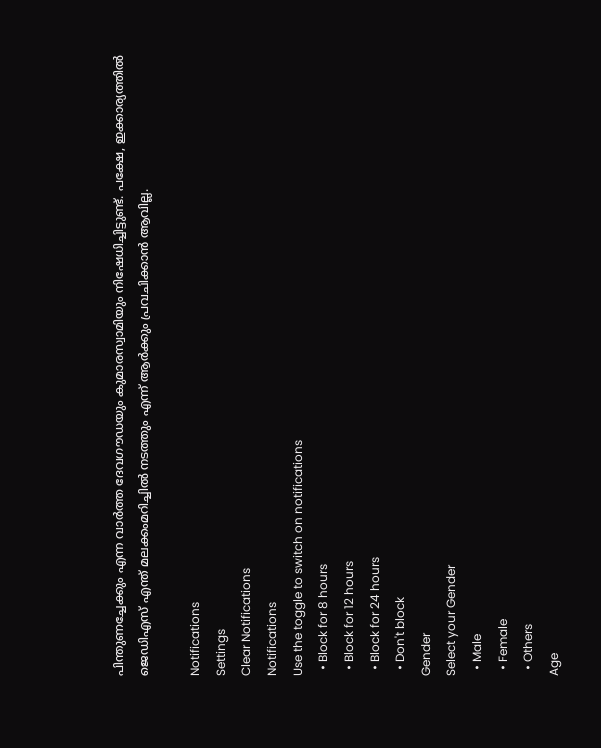പിന്തുണച്ചേക്കും എന്ന വാര്‍ത്ത ദേവഗൗഡയും കുമാരസ്വാമിയും നിഷേധിച്ചിട്ടുണ്ട്. പക്ഷേ, ഇക്കാര്യത്തില്‍ ജെഡിഎസ് എന്ത് മലക്കംമറിച്ചില്‍ നടത്തും എന്ന് ആര്‍ക്കും പ്രവചിക്കാന്‍ ആവില്ല.

Notifications
Settings
Clear Notifications
Notifications
Use the toggle to switch on notifications
  • Block for 8 hours
  • Block for 12 hours
  • Block for 24 hours
  • Don't block
Gender
Select your Gender
  • Male
  • Female
  • Others
Age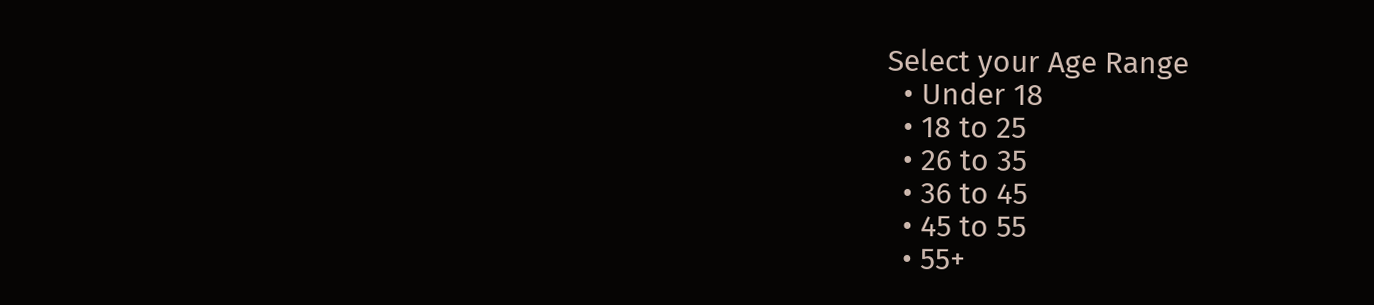Select your Age Range
  • Under 18
  • 18 to 25
  • 26 to 35
  • 36 to 45
  • 45 to 55
  • 55+